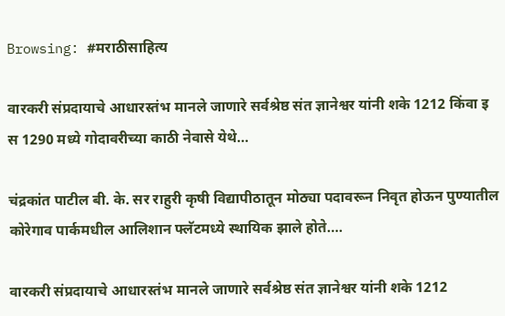Browsing: #मराठीसाहित्य

वारकरी संप्रदायाचे आधारस्तंभ मानले जाणारे सर्वश्रेष्ठ संत ज्ञानेश्वर यांनी शके 1212 किंवा इ स 1290 मध्ये गोदावरीच्या काठी नेवासे येथे…

चंद्रकांत पाटील बी. के. सर राहुरी कृषी विद्यापीठातून मोठ्या पदावरून निवृत होऊन पुण्यातील कोरेगाव पार्कमधील आलिशान फ्लॅटमध्ये स्थायिक झाले होते.…

वारकरी संप्रदायाचे आधारस्तंभ मानले जाणारे सर्वश्रेष्ठ संत ज्ञानेश्वर यांनी शके 1212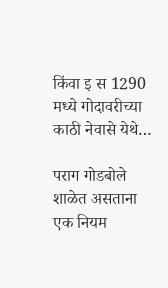किंवा इ स 1290 मध्ये गोदावरीच्या काठी नेवासे येथे…

पराग गोडबोले शाळेत असताना एक नियम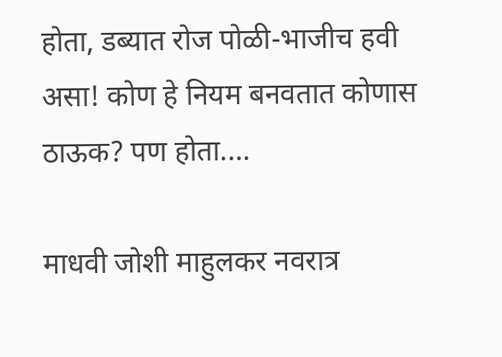होता, डब्यात रोज पोळी-भाजीच हवी असा! कोण हे नियम बनवतात कोणास ठाऊक? पण होता.…

माधवी जोशी माहुलकर नवरात्र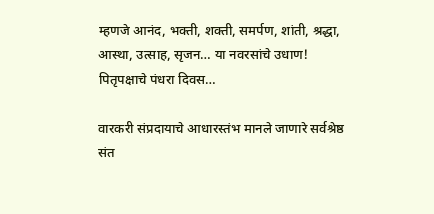म्हणजे आनंद, भक्ती, शक्ती, समर्पण, शांती, श्रद्धा, आस्था, उत्साह, सृजन… या नवरसांचे उधाण! पितृपक्षाचे पंधरा दिवस…

वारकरी संप्रदायाचे आधारस्तंभ मानले जाणारे सर्वश्रेष्ठ संत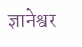ज्ञानेश्वर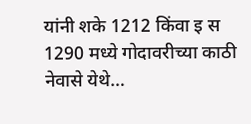यांनी शके 1212 किंवा इ स 1290 मध्ये गोदावरीच्या काठी नेवासे येथे…